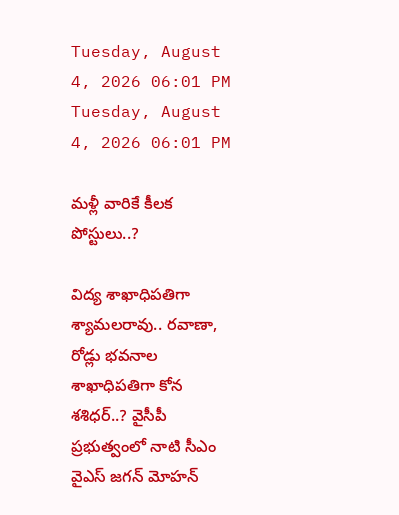Tuesday, August 4, 2026 06:01 PM
Tuesday, August 4, 2026 06:01 PM

మళ్లీ వారికే కీలక పోస్టులు..?

విద్య శాఖాధిపతిగా శ్యామలరావు.. రవాణా, రోడ్లు భవనాల శాఖాధిపతిగా కోన శశిధర్..? వైసీపీ ప్రభుత్వంలో నాటి సీఎం వైఎస్ జగన్ మోహన్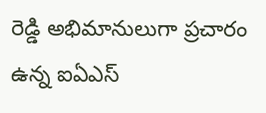రెడ్డి అభిమానులుగా ప్రచారం ఉన్న ఐఏఎస్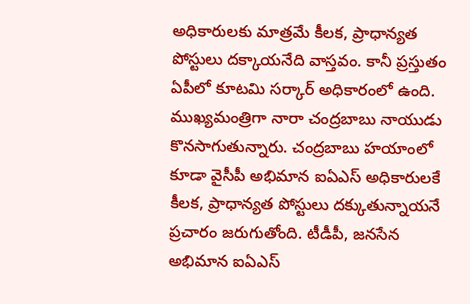అధికారులకు మాత్రమే కీలక, ప్రాధాన్యత పోస్టులు దక్కాయనేది వాస్తవం. కానీ ప్రస్తుతం ఏపీలో కూటమి సర్కార్ అధికారంలో ఉంది. ముఖ్యమంత్రిగా నారా చంద్రబాబు నాయుడు కొనసాగుతున్నారు. చంద్రబాబు హయాంలో కూడా వైసీపీ అభిమాన ఐఏఎస్ అధికారులకే కీలక, ప్రాధాన్యత పోస్టులు దక్కుతున్నాయనే ప్రచారం జరుగుతోంది. టీడీపీ, జనసేన అభిమాన ఐఏఎస్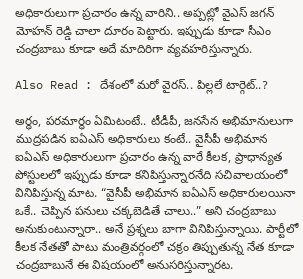అధికారులుగా ప్రచారం ఉన్న వారిని.. అప్పట్లో వైఎస్ జగన్ మోహన్ రెడ్డి చాలా దూరం పెట్టారు. ఇప్పుడు కూడా సీఎం చంద్రబాబు కూడా అదే మాదిరిగా వ్యవహరిస్తున్నారు.

Also Read : దేశంలో మరో వైరస్.. పిల్లలే టార్గెట్..?

అర్ధం, పరమార్ధం ఏమిటంటే.. టీడీపీ, జనసేన అభిమానులుగా ముద్రపడిన ఐఏఎస్ అధికారులు కంటే.. వైసీపీ అభిమాన ఐఏఎస్ అధికారులుగా ప్రచారం ఉన్న వారే కీలక, ప్రాధాన్యత పోస్టులలో ఇప్పుడు కూడా కనిపిస్తున్నారనేది సచివాలయంలో వినిపిస్తున్న మాట. “వైసీపీ అభిమాన ఐఏఎస్ అధికారులయినా ఒకే.. చెప్పిన పనులు చక్కబెడితే చాలు..” అని చంద్రబాబు అనుకుంటున్నారా.. అనే ప్రశ్నలు బాగా వినిపిస్తున్నాయి. పార్టీలో కీలక నేతతో పాటు మంత్రివర్గంలో చక్రం తిప్పుతున్న నేత కూడా చంద్రబాబునే ఈ విషయంలో అనుసరిస్తున్నారట.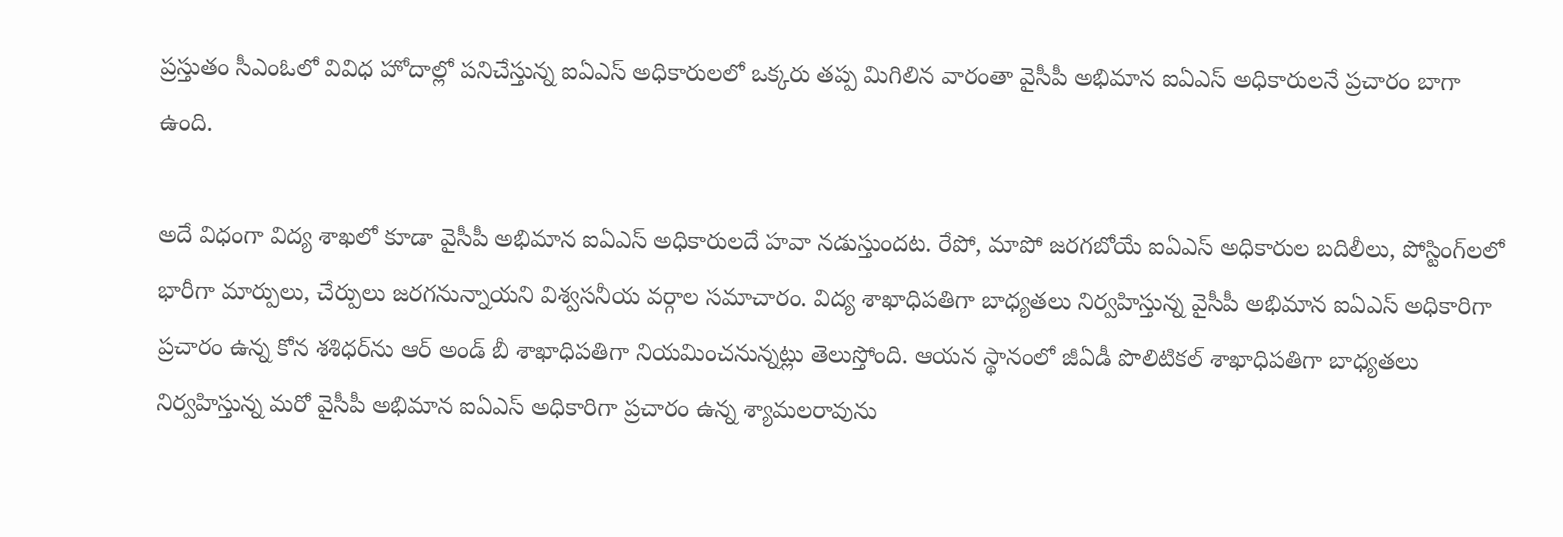ప్రస్తుతం సీఎంఓలో వివిధ హోదాల్లో పనిచేస్తున్న ఐఏఎస్ అధికారులలో ఒక్కరు తప్ప మిగిలిన వారంతా వైసీపీ అభిమాన ఐఏఎస్ అధికారులనే ప్రచారం బాగా ఉంది.

అదే విధంగా విద్య శాఖలో కూడా వైసీపీ అభిమాన ఐఏఎస్ అధికారులదే హవా నడుస్తుందట. రేపో, మాపో జరగబోయే ఐఏఎస్ అధికారుల బదిలీలు, పోస్టింగ్‌లలో భారీగా మార్పులు, చేర్పులు జరగనున్నాయని విశ్వసనీయ వర్గాల సమాచారం. విద్య శాఖాధిపతిగా బాధ్యతలు నిర్వహిస్తున్న వైసీపీ అభిమాన ఐఏఎస్ అధికారిగా ప్రచారం ఉన్న కోన శశిధర్‌ను ఆర్ అండ్ బీ శాఖాధిపతిగా నియమించనున్నట్లు తెలుస్తోంది. ఆయన స్థానంలో జీఏడీ పొలిటికల్ శాఖాధిపతిగా బాధ్యతలు నిర్వహిస్తున్న మరో వైసీపీ అభిమాన ఐఏఎస్ అధికారిగా ప్రచారం ఉన్న శ్యామలరావును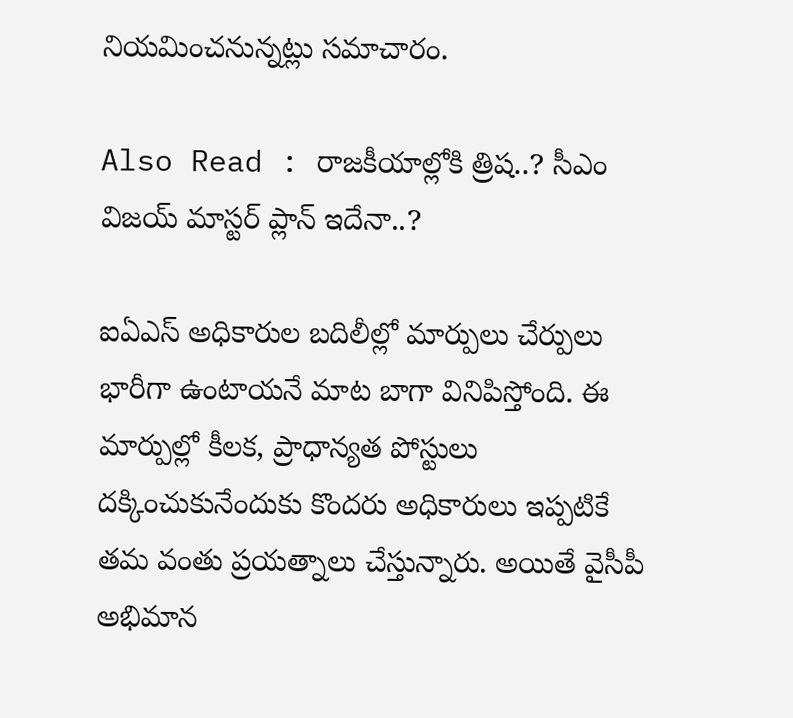నియమించనున్నట్లు సమాచారం.

Also Read : రాజకీయాల్లోకి త్రిష..? సీఎం విజయ్ మాస్టర్ ప్లాన్ ఇదేనా..?

ఐఏఎస్ అధికారుల బదిలీల్లో మార్పులు చేర్పులు భారీగా ఉంటాయనే మాట బాగా వినిపిస్తోంది. ఈ మార్పుల్లో కీలక, ప్రాధాన్యత పోస్టులు దక్కించుకునేందుకు కొందరు అధికారులు ఇప్పటికే తమ వంతు ప్రయత్నాలు చేస్తున్నారు. అయితే వైసీపీ అభిమాన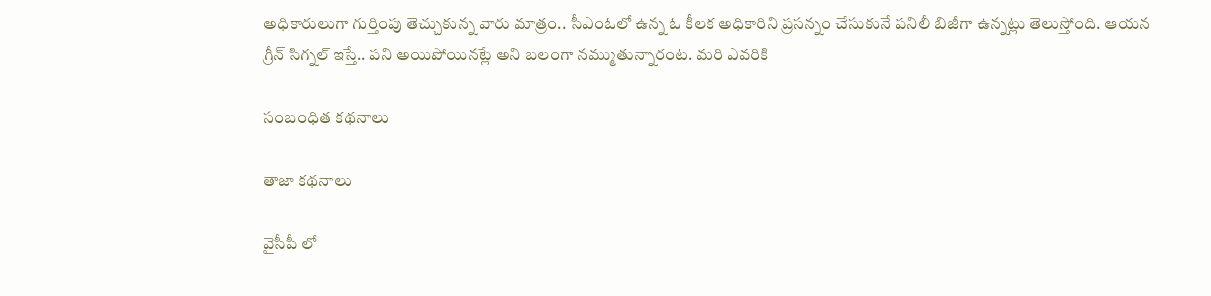అధికారులుగా గుర్తింపు తెచ్చుకున్న వారు మాత్రం.. సీఎంఓలో ఉన్న ఓ కీలక అధికారిని ప్రసన్నం చేసుకునే పనిలీ బిజీగా ఉన్నట్లు తెలుస్తోంది. ఆయన గ్రీన్ సిగ్నల్ ఇస్తే.. పని అయిపోయినట్లే అని బలంగా నమ్ముతున్నారంట. మరి ఎవరికి

సంబంధిత కథనాలు

తాజా కథనాలు

వైసీపీ లో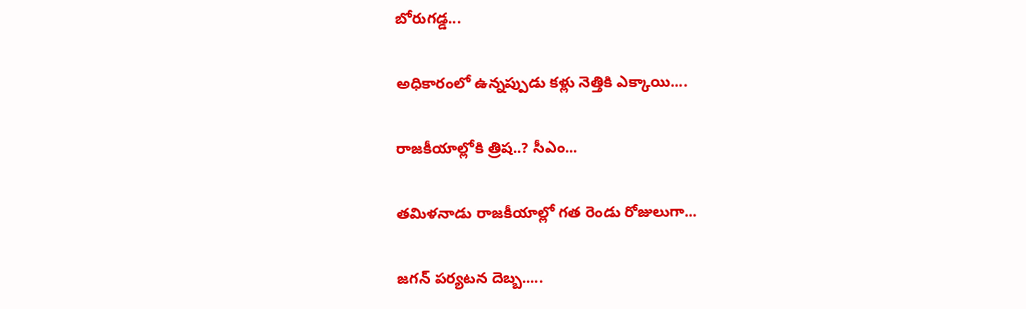బోరుగడ్డ...

అధికారంలో ఉన్నప్పుడు కళ్లు నెత్తికి ఎక్కాయి....

రాజకీయాల్లోకి త్రిష..? సీఎం...

తమిళనాడు రాజకీయాల్లో గత రెండు రోజులుగా...

జగన్ పర్యటన దెబ్బ.....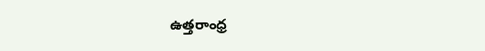ఉత్తరాంధ్ర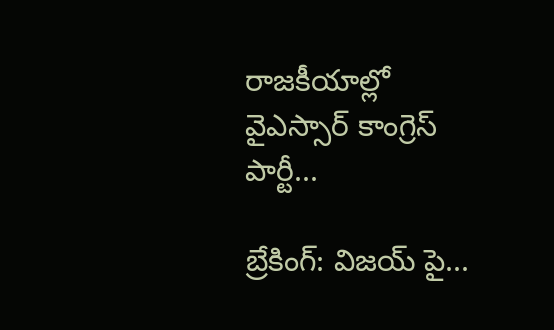రాజకీయాల్లో వైఎస్సార్ కాంగ్రెస్ పార్టీ...

బ్రేకింగ్: విజయ్ పై...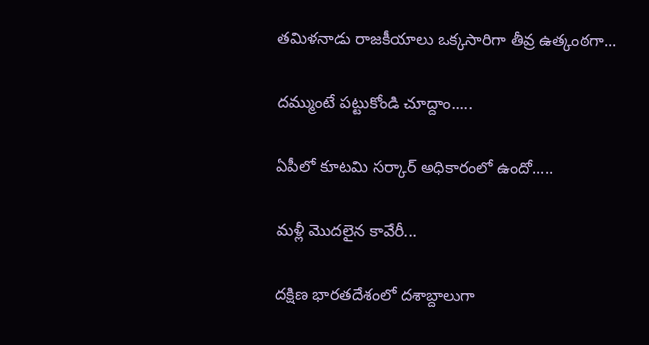తమిళనాడు రాజకీయాలు ఒక్కసారిగా తీవ్ర ఉత్కంఠగా...

దమ్ముంటే పట్టుకోండి చూద్దాం.....

ఏపీలో కూటమి సర్కార్ అధికారంలో ఉందో.....

మళ్లీ మొదలైన కావేరీ...

దక్షిణ భారతదేశంలో దశాబ్దాలుగా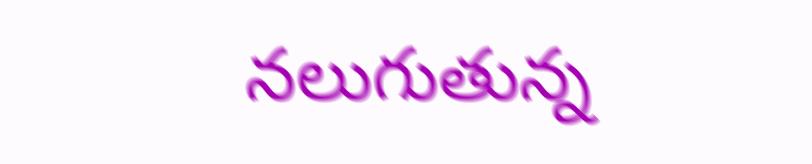నలుగుతున్న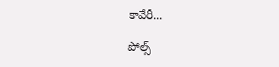కావేరీ...

పోల్స్